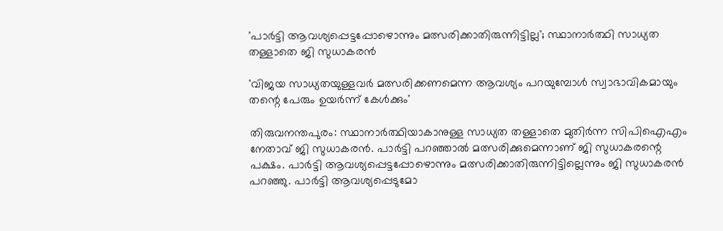'പാര്‍ട്ടി ആവശ്യപ്പെട്ടപ്പോഴൊന്നും മത്സരിക്കാതിരുന്നിട്ടില്ല'; സ്ഥാനാർത്ഥി സാധ്യത തള്ളാതെ ജി സുധാകരൻ

'വിജയ സാധ്യതയുള്ളവര്‍ മത്സരിക്കണമെന്ന ആവശ്യം പറയുമ്പോള്‍ സ്വാഭാവികമായും തന്റെ പേരും ഉയര്‍ന്ന് കേള്‍ക്കും'

തിരുവനന്തപുരം: സ്ഥാനാര്‍ത്ഥിയാകാനുള്ള സാധ്യത തള്ളാതെ മുതിര്‍ന്ന സിപിഐഎം നേതാവ് ജി സുധാകരന്‍. പാര്‍ട്ടി പറഞ്ഞാല്‍ മത്സരിക്കുമെന്നാണ് ജി സുധാകരന്റെ പക്ഷം. പാര്‍ട്ടി ആവശ്യപ്പെട്ടപ്പോഴൊന്നും മത്സരിക്കാതിരുന്നിട്ടില്ലെന്നും ജി സുധാകരന്‍ പറഞ്ഞു. പാര്‍ട്ടി ആവശ്യപ്പെടുമോ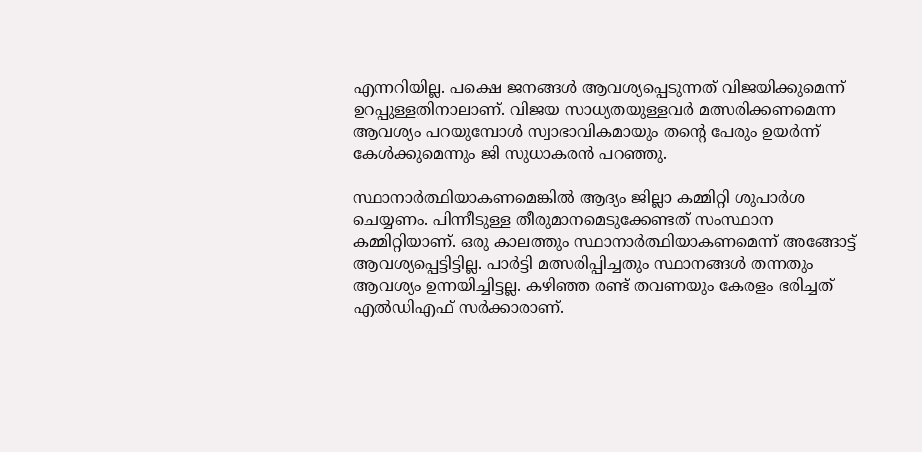എന്നറിയില്ല. പക്ഷെ ജനങ്ങള്‍ ആവശ്യപ്പെടുന്നത് വിജയിക്കുമെന്ന് ഉറപ്പുള്ളതിനാലാണ്. വിജയ സാധ്യതയുള്ളവര്‍ മത്സരിക്കണമെന്ന ആവശ്യം പറയുമ്പോള്‍ സ്വാഭാവികമായും തന്റെ പേരും ഉയര്‍ന്ന് കേള്‍ക്കുമെന്നും ജി സുധാകരന്‍ പറഞ്ഞു.

സ്ഥാനാര്‍ത്ഥിയാകണമെങ്കില്‍ ആദ്യം ജില്ലാ കമ്മിറ്റി ശുപാര്‍ശ ചെയ്യണം. പിന്നീടുള്ള തീരുമാനമെടുക്കേണ്ടത് സംസ്ഥാന കമ്മിറ്റിയാണ്. ഒരു കാലത്തും സ്ഥാനാര്‍ത്ഥിയാകണമെന്ന് അങ്ങോട്ട് ആവശ്യപ്പെട്ടിട്ടില്ല. പാര്‍ട്ടി മത്സരിപ്പിച്ചതും സ്ഥാനങ്ങള്‍ തന്നതും ആവശ്യം ഉന്നയിച്ചിട്ടല്ല. കഴിഞ്ഞ രണ്ട് തവണയും കേരളം ഭരിച്ചത് എല്‍ഡിഎഫ് സര്‍ക്കാരാണ്.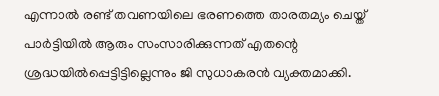എന്നാല്‍ രണ്ട് തവണയിലെ ഭരണത്തെ താരതമ്യം ചെയ്ത് പാര്‍ട്ടിയില്‍ ആരും സംസാരിക്കുന്നത് എതന്റെ ശ്രദ്ധയില്‍പ്പെട്ടിട്ടില്ലെന്നും ജി സുധാകരന്‍ വ്യക്തമാക്കി.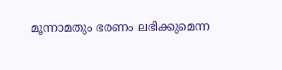മൂന്നാമതും ഭരണം ലഭിക്കുമെന്ന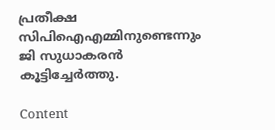പ്രതീക്ഷ സിപിഐഎമ്മിനുണ്ടെന്നും ജി സുധാകരന്‍ കൂട്ടിച്ചേര്‍ത്തു.

Content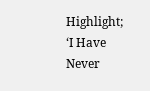Highlight; ‘I Have Never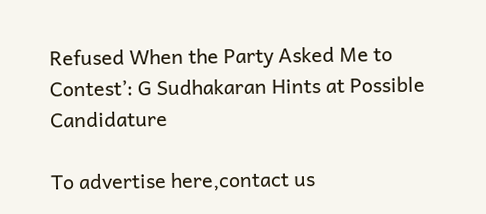Refused When the Party Asked Me to Contest’: G Sudhakaran Hints at Possible Candidature

To advertise here,contact us